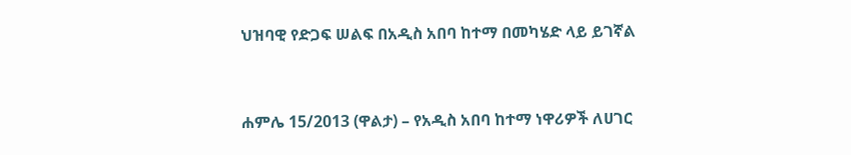ህዝባዊ የድጋፍ ሠልፍ በአዲስ አበባ ከተማ በመካሄድ ላይ ይገኛል


ሐምሌ 15/2013 (ዋልታ) – የአዲስ አበባ ከተማ ነዋሪዎች ለሀገር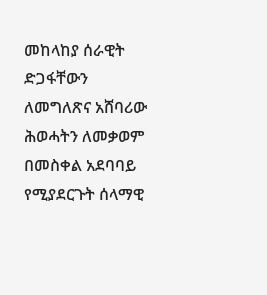መከላከያ ሰራዊት ድጋፋቸውን ለመግለጽና አሸባሪው ሕወሓትን ለመቃወም በመስቀል አደባባይ የሚያደርጉት ሰላማዊ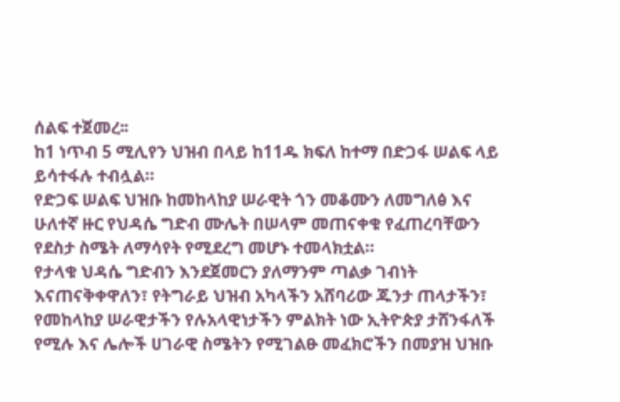ሰልፍ ተጀመረ፡፡
ከ1 ነጥብ 5 ሚሊየን ህዝብ በላይ ከ11ዱ ክፍለ ከተማ በድጋፋ ሠልፍ ላይ ይሳተፋሉ ተብሏል።
የድጋፍ ሠልፍ ህዝቡ ከመከላከያ ሠራዊት ጎን መቆሙን ለመግለፅ እና ሁለተኛ ዙር የህዳሴ ግድብ ሙሌት በሠላም መጠናቀቁ የፈጠረባቸውን የደስታ ስሜት ለማሳየት የሚደረግ መሆኑ ተመላክቷል።
የታላቁ ህዳሴ ግድብን እንደጀመርን ያለማንም ጣልቃ ገብነት እናጠናቅቀዋለን፣ የትግራይ ህዝብ አካላችን አሸባሪው ጁንታ ጠላታችን፣ የመከላከያ ሠራዊታችን የሉአላዊነታችን ምልክት ነው ኢትዮጵያ ታሸንፋለች የሚሉ እና ሌሎች ሀገራዊ ስሜትን የሚገልፁ መፈክሮችን በመያዝ ህዝቡ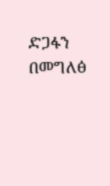ድጋፋን በመግለፅ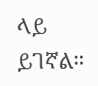ላይ ይገኛል።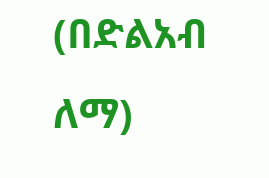(በድልአብ ለማ)